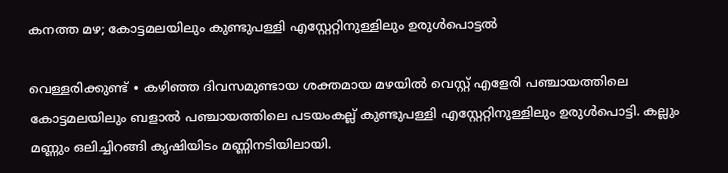കനത്ത മഴ; കോട്ടമലയിലും കുണ്ടുപള്ളി എസ്റ്റേറ്റിനുള്ളിലും ഉരുൾപൊട്ടൽ

വെള്ളരിക്കുണ്ട് ∙ കഴിഞ്ഞ ദിവസമുണ്ടായ ശക്തമായ മഴയിൽ വെസ്റ്റ് എളേരി പഞ്ചായത്തിലെ കോട്ടമലയിലും ബളാൽ പഞ്ചായത്തിലെ പടയംകല്ല് കുണ്ടുപള്ളി എസ്റ്റേറ്റിനുള്ളിലും ഉരുൾപൊട്ടി. കല്ലും മണ്ണും ഒലിച്ചിറങ്ങി കൃഷിയിടം മണ്ണിനടിയിലായി.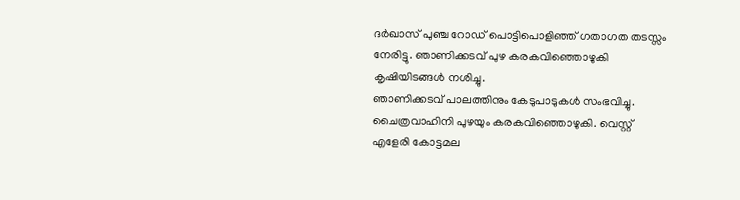ദർഖാസ് പുഞ്ച റോഡ് പൊട്ടിപൊളിഞ്ഞ് ഗതാഗത തടസ്സം നേരിട്ടു. ഞാണിക്കടവ് പുഴ കരകവിഞ്ഞൊഴുകി കൃഷിയിടങ്ങൾ നശിച്ചു.
ഞാണിക്കടവ് പാലത്തിനും കേടുപാടുകൾ സംഭവിച്ചു. ചൈത്രവാഹിനി പുഴയും കരകവിഞ്ഞൊഴുകി. വെസ്റ്റ് എളേരി കോട്ടമല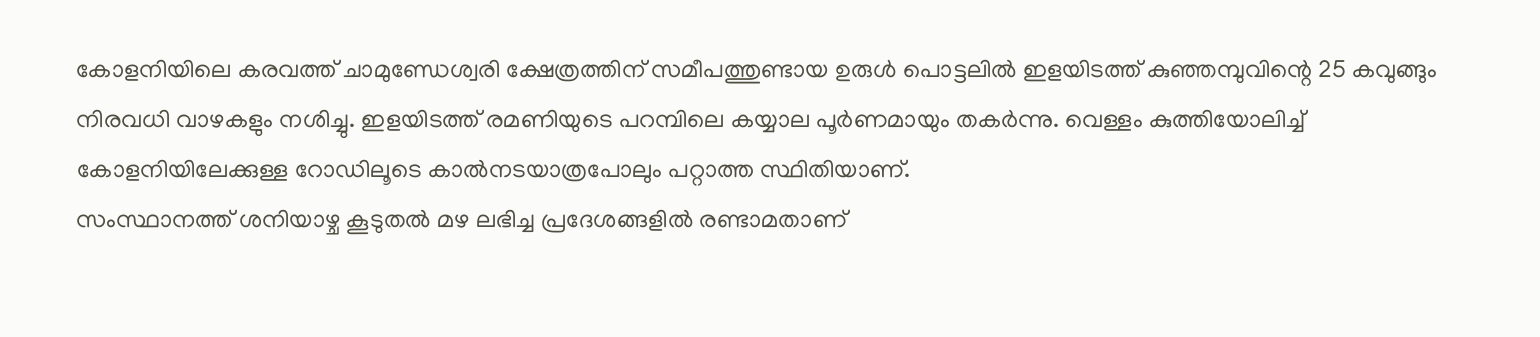കോളനിയിലെ കരവത്ത് ചാമുണ്ഡേശ്വരി ക്ഷേത്രത്തിന് സമീപത്തുണ്ടായ ഉരുൾ പൊട്ടലിൽ ഇളയിടത്ത് കുഞ്ഞമ്പുവിന്റെ 25 കവുങ്ങും നിരവധി വാഴകളും നശിച്ചു. ഇളയിടത്ത് രമണിയുടെ പറമ്പിലെ കയ്യാല പൂർണമായും തകർന്നു. വെള്ളം കുത്തിയോലിച്ച് കോളനിയിലേക്കുള്ള റോഡിലൂടെ കാൽനടയാത്രപോലും പറ്റാത്ത സ്ഥിതിയാണ്.
സംസ്ഥാനത്ത് ശനിയാഴ്ച കൂടുതൽ മഴ ലഭിച്ച പ്രദേശങ്ങളിൽ രണ്ടാമതാണ്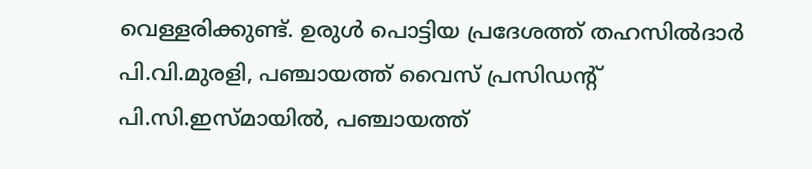വെള്ളരിക്കുണ്ട്. ഉരുൾ പൊട്ടിയ പ്രദേശത്ത് തഹസിൽദാർ പി.വി.മുരളി, പഞ്ചായത്ത് വൈസ് പ്രസിഡന്റ് പി.സി.ഇസ്മായിൽ, പഞ്ചായത്ത്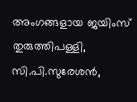അംഗങ്ങളായ ജയിംസ് തുരുത്തിപള്ളി, സി.പി.സുരേശൻ,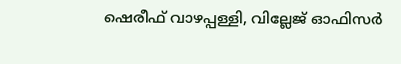ഷെരീഫ് വാഴപ്പള്ളി, വില്ലേജ് ഓഫിസർ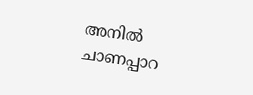അനിൽ ചാണപ്പാറ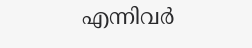എന്നിവർ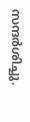സന്ദർശിച്ചു.